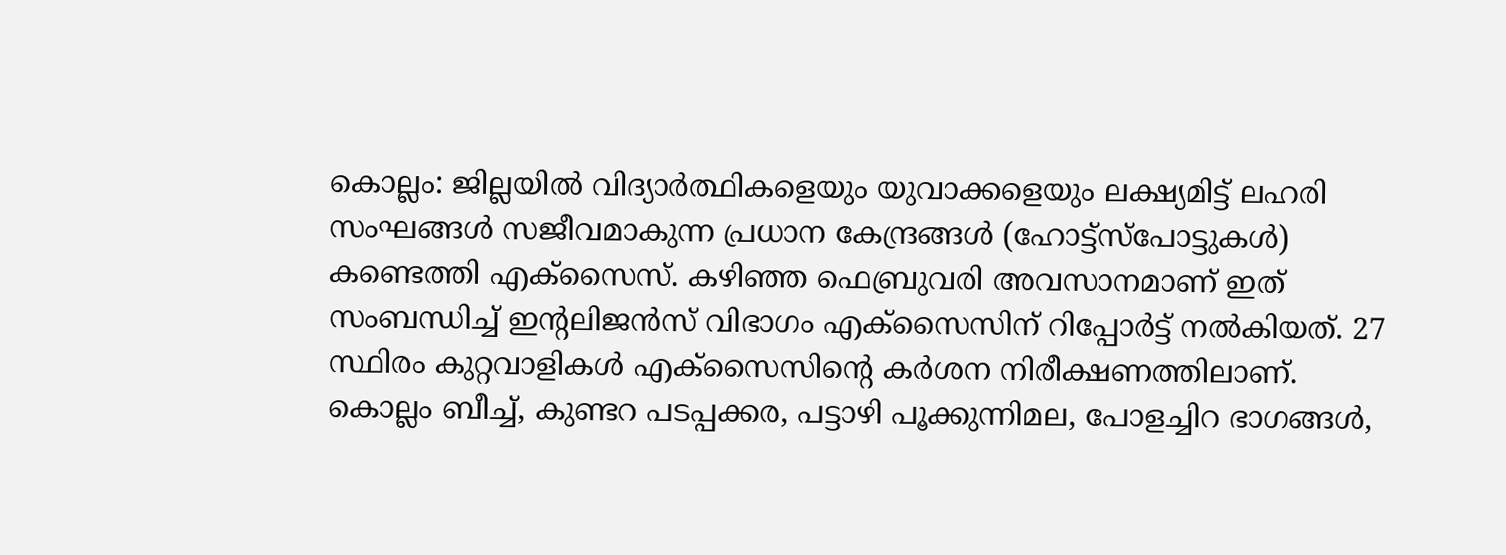കൊല്ലം: ജില്ലയിൽ വിദ്യാർത്ഥികളെയും യുവാക്കളെയും ലക്ഷ്യമിട്ട് ലഹരി സംഘങ്ങൾ സജീവമാകുന്ന പ്രധാന കേന്ദ്രങ്ങൾ (ഹോട്ട്സ്പോട്ടുകൾ) കണ്ടെത്തി എക്സൈസ്. കഴിഞ്ഞ ഫെബ്രുവരി അവസാനമാണ് ഇത് സംബന്ധിച്ച് ഇന്റലിജൻസ് വിഭാഗം എക്സൈസിന് റിപ്പോർട്ട് നൽകിയത്. 27 സ്ഥിരം കുറ്റവാളികൾ എക്സൈസിന്റെ കർശന നിരീക്ഷണത്തിലാണ്.
കൊല്ലം ബീച്ച്, കുണ്ടറ പടപ്പക്കര, പട്ടാഴി പൂക്കുന്നിമല, പോളച്ചിറ ഭാഗങ്ങൾ,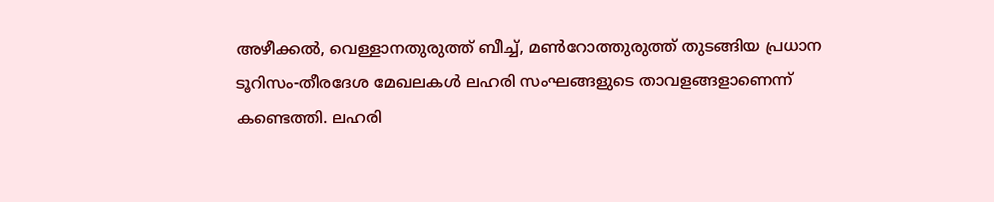അഴീക്കൽ, വെള്ളാനതുരുത്ത് ബീച്ച്, മൺറോത്തുരുത്ത് തുടങ്ങിയ പ്രധാന ടൂറിസം-തീരദേശ മേഖലകൾ ലഹരി സംഘങ്ങളുടെ താവളങ്ങളാണെന്ന് കണ്ടെത്തി. ലഹരി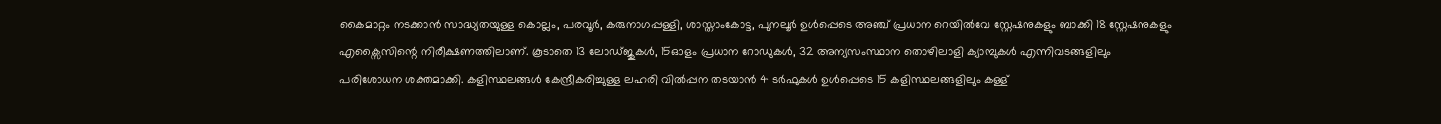കൈമാറ്റം നടക്കാൻ സാദ്ധ്യതയുള്ള കൊല്ലം, പരവൂർ, കരുനാഗപ്പള്ളി, ശാസ്താംകോട്ട, പുനലൂർ ഉൾപ്പെടെ അഞ്ച് പ്രധാന റെയിൽവേ സ്റ്റേഷനുകളും ബാക്കി 18 സ്റ്റേഷനുകളും എക്സൈസിന്റെ നിരീക്ഷണത്തിലാണ്. കൂടാതെ 13 ലോഡ്ജുകൾ, 15ഓളം പ്രധാന റോഡുകൾ, 32 അന്യസംസ്ഥാന തൊഴിലാളി ക്യാമ്പുകൾ എന്നിവടങ്ങളിലും പരിശോധന ശക്തമാക്കി. കളിസ്ഥലങ്ങൾ കേന്ദ്രീകരിച്ചുള്ള ലഹരി വിൽപ്പന തടയാൻ 4 ടർഫുകൾ ഉൾപ്പെടെ 15 കളിസ്ഥലങ്ങളിലും കള്ള്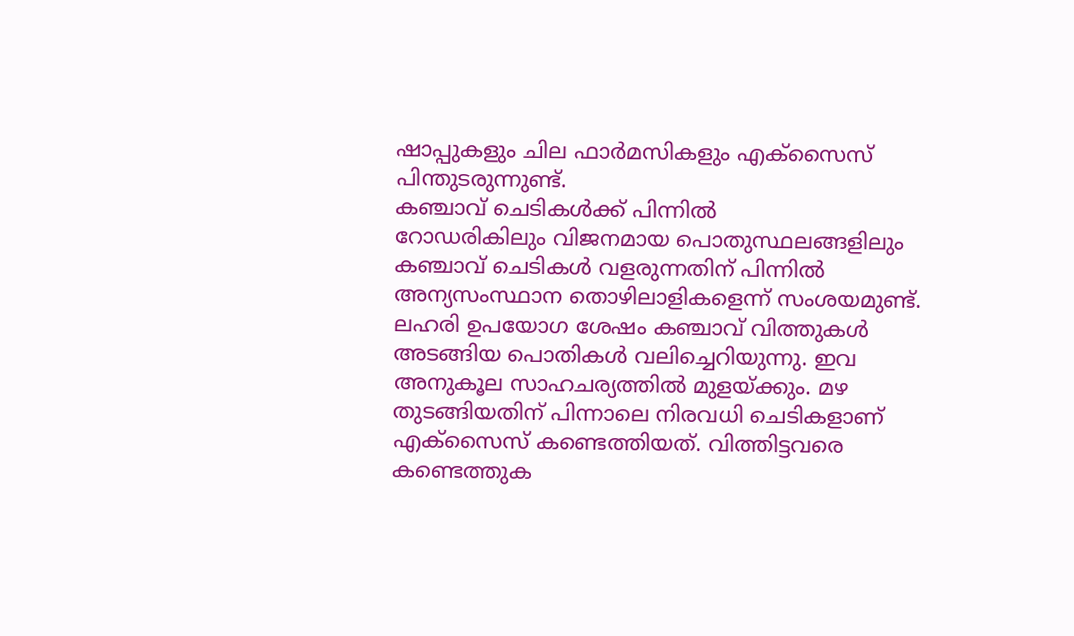ഷാപ്പുകളും ചില ഫാർമസികളും എക്സൈസ് പിന്തുടരുന്നുണ്ട്.
കഞ്ചാവ് ചെടികൾക്ക് പിന്നിൽ
റോഡരികിലും വിജനമായ പൊതുസ്ഥലങ്ങളിലും കഞ്ചാവ് ചെടികൾ വളരുന്നതിന് പിന്നിൽ അന്യസംസ്ഥാന തൊഴിലാളികളെന്ന് സംശയമുണ്ട്. ലഹരി ഉപയോഗ ശേഷം കഞ്ചാവ് വിത്തുകൾ അടങ്ങിയ പൊതികൾ വലിച്ചെറിയുന്നു. ഇവ അനുകൂല സാഹചര്യത്തിൽ മുളയ്ക്കും. മഴ തുടങ്ങിയതിന് പിന്നാലെ നിരവധി ചെടികളാണ് എക്സൈസ് കണ്ടെത്തിയത്. വിത്തിട്ടവരെ കണ്ടെത്തുക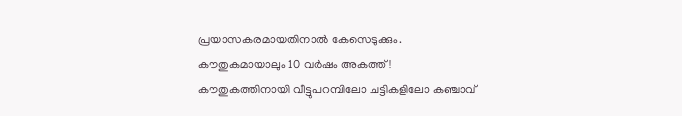പ്രയാസകരമായതിനാൽ കേസെടുക്കും.
കൗതുകമായാലും 10 വർഷം അകത്ത്!
കൗതുകത്തിനായി വീട്ടുപറമ്പിലോ ചട്ടികളിലോ കഞ്ചാവ്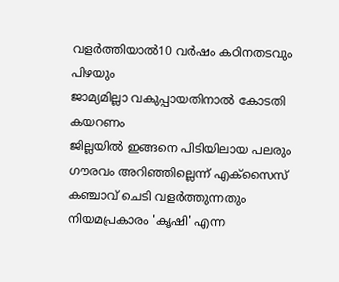വളർത്തിയാൽ10 വർഷം കഠിനതടവും പിഴയും
ജാമ്യമില്ലാ വകുപ്പായതിനാൽ കോടതി കയറണം
ജില്ലയിൽ ഇങ്ങനെ പിടിയിലായ പലരും ഗൗരവം അറിഞ്ഞില്ലെന്ന് എക്സൈസ്
കഞ്ചാവ് ചെടി വളർത്തുന്നതും നിയമപ്രകാരം 'കൃഷി' എന്ന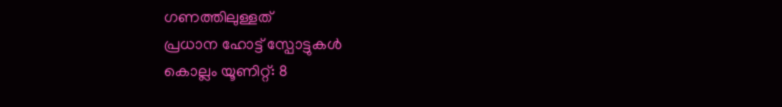ഗണത്തിലുള്ളത്
പ്രധാന ഹോട്ട് സ്പോട്ടുകൾ
കൊല്ലം യൂണിറ്റ്: 8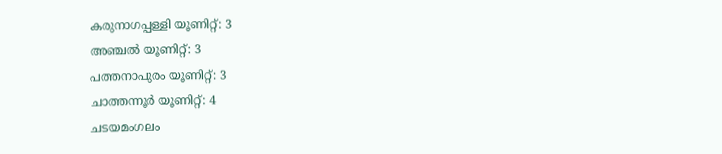കരുനാഗപ്പള്ളി യൂണിറ്റ്: 3
അഞ്ചൽ യൂണിറ്റ്: 3
പത്തനാപുരം യൂണിറ്റ്: 3
ചാത്തന്നൂർ യൂണിറ്റ്: 4
ചടയമംഗലം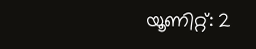യൂണിറ്റ്: 2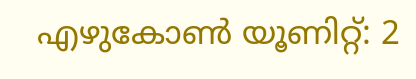എഴുകോൺ യൂണിറ്റ്: 2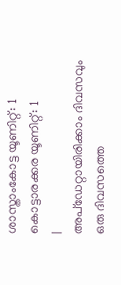ശാസ്താംകോട്ട യൂണിറ്റ്: 1
കൊട്ടാരക്കര യൂണിറ്റ്: 1
|
അപ്ഡേറ്റായിരിക്കാം ദിവസവും
ഒരു ദിവസത്തെ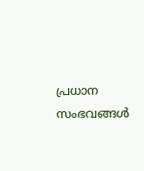പ്രധാന സംഭവങ്ങൾ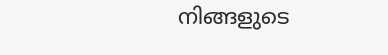നിങ്ങളുടെ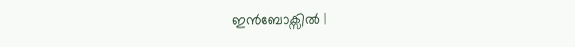ഇൻബോക്സിൽ |